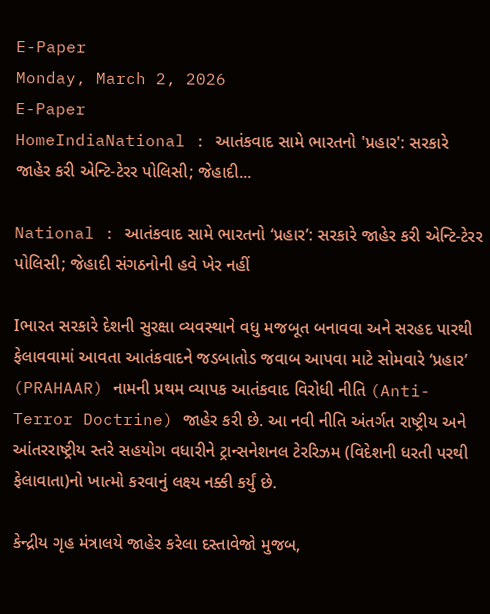E-Paper
Monday, March 2, 2026
E-Paper
HomeIndiaNational : આતંકવાદ સામે ભારતનો 'પ્રહાર': સરકારે જાહેર કરી એન્ટિ-ટેરર પોલિસી; જેહાદી...

National : આતંકવાદ સામે ભારતનો ‘પ્રહાર’: સરકારે જાહેર કરી એન્ટિ-ટેરર પોલિસી; જેહાદી સંગઠનોની હવે ખેર નહીં

Iભારત સરકારે દેશની સુરક્ષા વ્યવસ્થાને વધુ મજબૂત બનાવવા અને સરહદ પારથી ફેલાવવામાં આવતા આતંકવાદને જડબાતોડ જવાબ આપવા માટે સોમવારે ‘પ્રહાર’ (PRAHAAR) નામની પ્રથમ વ્યાપક આતંકવાદ વિરોધી નીતિ (Anti-Terror Doctrine) જાહેર કરી છે. આ નવી નીતિ અંતર્ગત રાષ્ટ્રીય અને આંતરરાષ્ટ્રીય સ્તરે સહયોગ વધારીને ટ્રાન્સનેશનલ ટેરરિઝમ (વિદેશની ધરતી પરથી ફેલાવાતા)નો ખાત્મો કરવાનું લક્ષ્ય નક્કી કર્યું છે.

કેન્દ્રીય ગૃહ મંત્રાલયે જાહેર કરેલા દસ્તાવેજો મુજબ,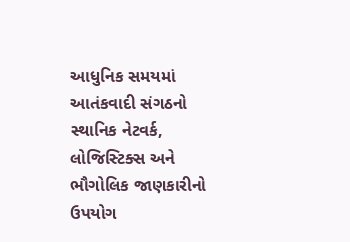આધુનિક સમયમાં આતંકવાદી સંગઠનો સ્થાનિક નેટવર્ક, લોજિસ્ટિક્સ અને ભૌગોલિક જાણકારીનો ઉપયોગ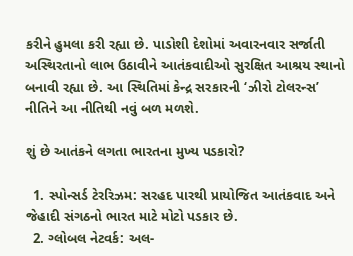કરીને હુમલા કરી રહ્યા છે. પાડોશી દેશોમાં અવારનવાર સર્જાતી અસ્થિરતાનો લાભ ઉઠાવીને આતંકવાદીઓ સુરક્ષિત આશ્રય સ્થાનો બનાવી રહ્યા છે. આ સ્થિતિમાં કેન્દ્ર સરકારની ‘ઝીરો ટોલરન્સ’ નીતિને આ નીતિથી નવું બળ મળશે.

શું છે આતંકને લગતા ભારતના મુખ્ય પડકારો?

  1. સ્પોન્સર્ડ ટેરરિઝમ: સરહદ પારથી પ્રાયોજિત આતંકવાદ અને જેહાદી સંગઠનો ભારત માટે મોટો પડકાર છે.
  2. ગ્લોબલ નેટવર્ક: અલ-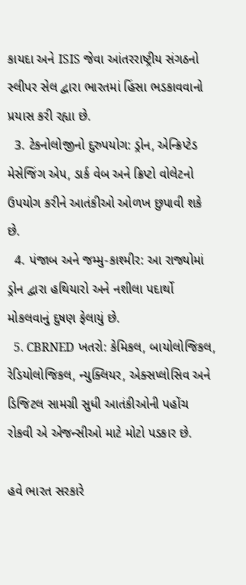કાયદા અને ISIS જેવા આંતરરાષ્ટ્રીય સંગઠનો સ્લીપર સેલ દ્વારા ભારતમાં હિંસા ભડકાવવાનો પ્રયાસ કરી રહ્યા છે.
  3. ટેકનોલોજીનો દુરુપયોગ: ડ્રોન, એન્ક્રિપ્ટેડ મેસેજિંગ એપ, ડાર્ક વેબ અને ક્રિપ્ટો વોલેટનો ઉપયોગ કરીને આતંકીઓ ઓળખ છુપાવી શકે છે.
  4. પંજાબ અને જમ્મુ-કાશ્મીર: આ રાજ્યોમાં ડ્રોન દ્વારા હથિયારો અને નશીલા પદાર્થો મોકલવાનું દુષણ ફેલાયું છે.
  5. CBRNED ખતરો: કેમિકલ, બાયોલોજિકલ, રેડિયોલોજિકલ, ન્યુક્લિયર, એક્સપ્લોસિવ અને ડિજિટલ સામગ્રી સુધી આતંકીઓની પહોંચ રોકવી એ એજન્સીઓ માટે મોટો પડકાર છે.

હવે ભારત સરકારે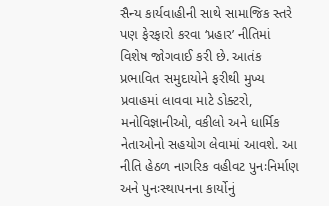સૈન્ય કાર્યવાહીની સાથે સામાજિક સ્તરે પણ ફેરફારો કરવા ‘પ્રહાર’ નીતિમાં વિશેષ જોગવાઈ કરી છે. આતંક પ્રભાવિત સમુદાયોને ફરીથી મુખ્ય પ્રવાહમાં લાવવા માટે ડોક્ટરો, મનોવિજ્ઞાનીઓ, વકીલો અને ધાર્મિક નેતાઓનો સહયોગ લેવામાં આવશે. આ નીતિ હેઠળ નાગરિક વહીવટ પુનઃનિર્માણ અને પુનઃસ્થાપનના કાર્યોનું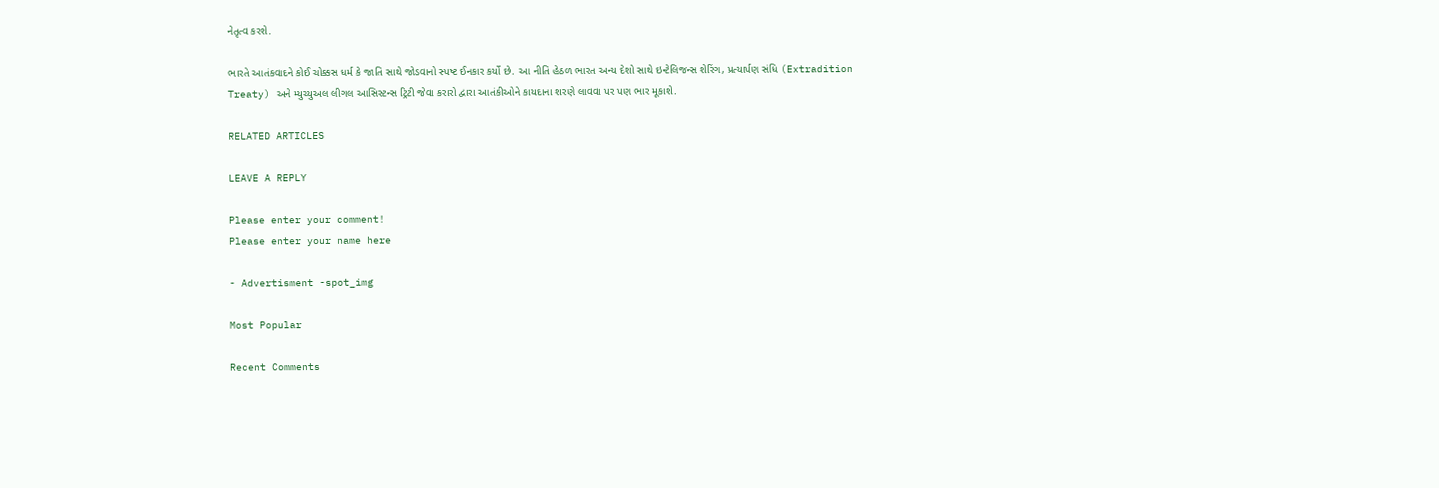નેતૃત્વ કરશે.

ભારતે આતંકવાદને કોઈ ચોક્કસ ધર્મ કે જાતિ સાથે જોડવાનો સ્પષ્ટ ઈનકાર કર્યો છે. આ નીતિ હેઠળ ભારત અન્ય દેશો સાથે ઇન્ટેલિજન્સ શેરિંગ, પ્રત્યાર્પણ સંધિ (Extradition Treaty) અને મ્યુચ્યુઅલ લીગલ આસિસ્ટન્સ ટ્રિટી જેવા કરારો દ્વારા આતંકીઓને કાયદાના શરણે લાવવા પર પણ ભાર મૂકાશે.

RELATED ARTICLES

LEAVE A REPLY

Please enter your comment!
Please enter your name here

- Advertisment -spot_img

Most Popular

Recent Comments